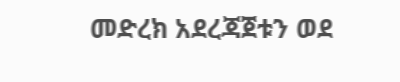መድረክ አደረጃጀቱን ወደ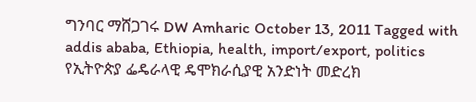ግንባር ማሸጋገሩ DW Amharic October 13, 2011 Tagged with addis ababa, Ethiopia, health, import/export, politics የኢትዮጵያ ፌዴራላዊ ዴሞክራሲያዊ አንድነት መድረክ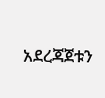አደረጃጀቱን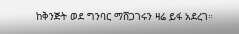ከቅንጅት ወደ ግንባር ማሸጋገሩን ዛሬ ይፋ አደረገ።